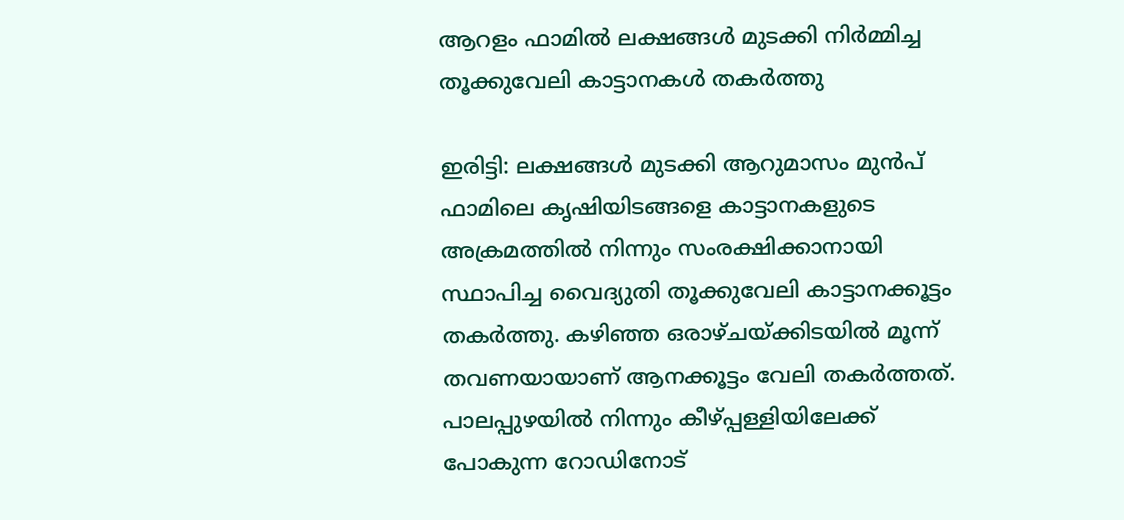ആറളം ഫാമിൽ ലക്ഷങ്ങൾ മുടക്കി നിർമ്മിച്ച തൂക്കുവേലി കാട്ടാനകൾ തകർത്തു

ഇരിട്ടി: ലക്ഷങ്ങൾ മുടക്കി ആറുമാസം മുൻപ് ഫാമിലെ കൃഷിയിടങ്ങളെ കാട്ടാനകളുടെ അക്രമത്തിൽ നിന്നും സംരക്ഷിക്കാനായി സ്ഥാപിച്ച വൈദ്യുതി തൂക്കുവേലി കാട്ടാനക്കൂട്ടം തകർത്തു. കഴിഞ്ഞ ഒരാഴ്ചയ്ക്കിടയിൽ മൂന്ന് തവണയായാണ് ആനക്കൂട്ടം വേലി തകർത്തത്. പാലപ്പുഴയിൽ നിന്നും കീഴ്പ്പള്ളിയിലേക്ക് പോകുന്ന റോഡിനോട്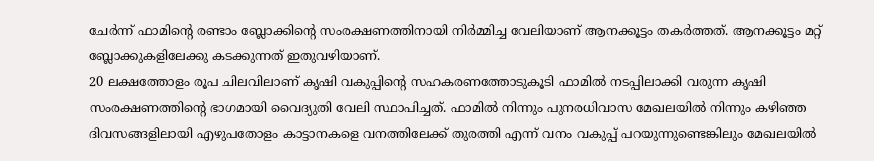ചേർന്ന് ഫാമിന്റെ രണ്ടാം ബ്ലോക്കിന്റെ സംരക്ഷണത്തിനായി നിർമ്മിച്ച വേലിയാണ് ആനക്കൂട്ടം തകർത്തത്. ആനക്കൂട്ടം മറ്റ് ബ്ലോക്കുകളിലേക്കു കടക്കുന്നത് ഇതുവഴിയാണ്.
20 ലക്ഷത്തോളം രൂപ ചിലവിലാണ് കൃഷി വകുപ്പിന്റെ സഹകരണത്തോടുകൂടി ഫാമിൽ നടപ്പിലാക്കി വരുന്ന കൃഷി സംരക്ഷണത്തിന്റെ ഭാഗമായി വൈദ്യുതി വേലി സ്ഥാപിച്ചത്. ഫാമിൽ നിന്നും പുനരധിവാസ മേഖലയിൽ നിന്നും കഴിഞ്ഞ ദിവസങ്ങളിലായി എഴുപതോളം കാട്ടാനകളെ വനത്തിലേക്ക് തുരത്തി എന്ന് വനം വകുപ്പ് പറയുന്നുണ്ടെങ്കിലും മേഖലയിൽ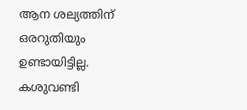ആന ശല്യത്തിന് ഒരറുതിയും ഉണ്ടായിട്ടില്ല. കശുവണ്ടി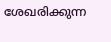ശേഖരിക്കുന്ന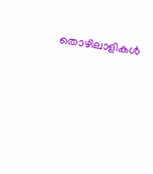തൊഴിലാളികൾ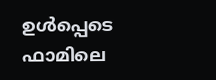ഉൾപ്പെടെ ഫാമിലെ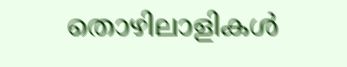തൊഴിലാളികൾ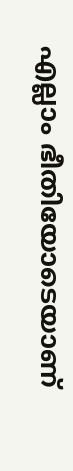എല്ലാം ഭീതിയോടെയാണ്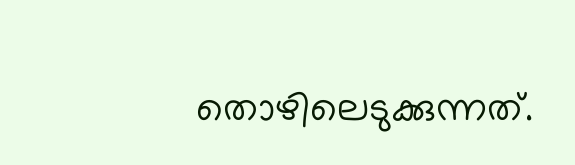തൊഴിലെടുക്കുന്നത്.